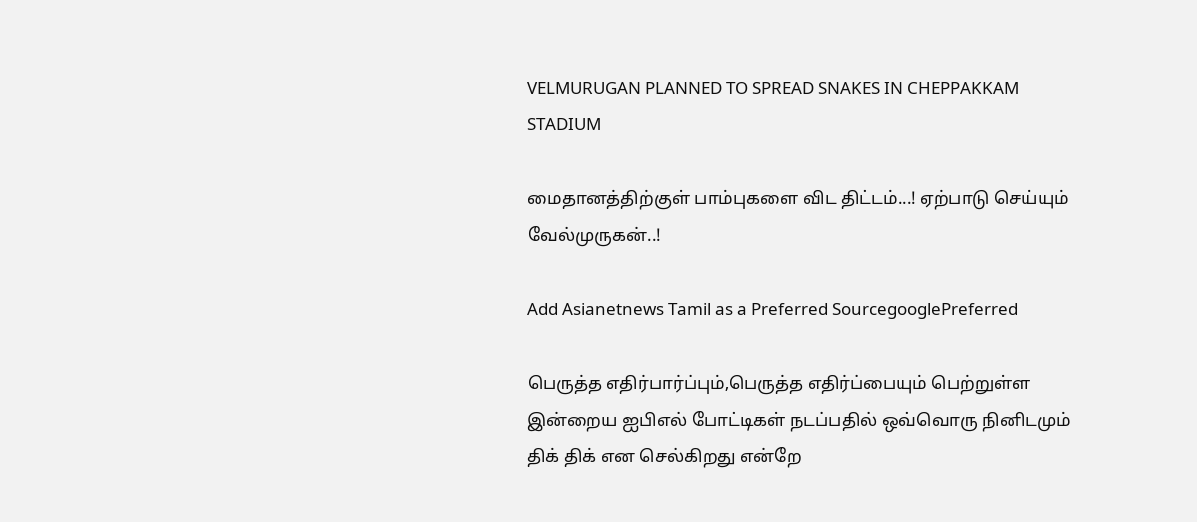VELMURUGAN PLANNED TO SPREAD SNAKES IN CHEPPAKKAM STADIUM

மைதானத்திற்குள் பாம்புகளை விட திட்டம்...! ஏற்பாடு செய்யும் வேல்முருகன்..!

Add Asianetnews Tamil as a Preferred SourcegooglePreferred

பெருத்த எதிர்பார்ப்பும்,பெருத்த எதிர்ப்பையும் பெற்றுள்ள இன்றைய ஐபிஎல் போட்டிகள் நடப்பதில் ஒவ்வொரு நினிடமும் திக் திக் என செல்கிறது என்றே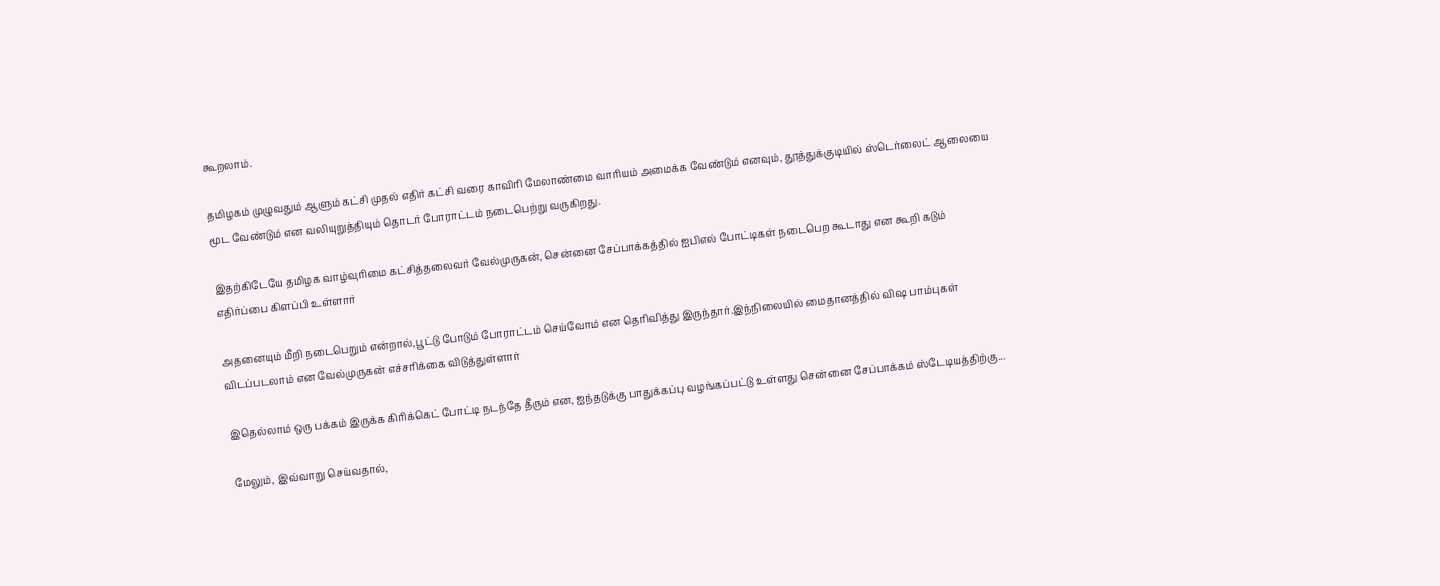கூறலாம்.

தமிழகம் முழுவதும் ஆளும் கட்சி முதல் எதிர் கட்சி வரை காவிரி மேலாண்மை வாரியம் அமைக்க வேண்டும் எனவும், தூத்துக்குடியில் ஸ்டெர்லைட் ஆலையை மூட வேண்டும் என வலியுறுத்தியும் தொடர் போராட்டம் நடைபெற்று வருகிறது.

இதற்கிடேயே தமிழக வாழ்வுரிமை கட்சித்தலைவர் வேல்முருகன், சென்னை சேப்பாக்கத்தில் ஐபிஎல் போட்டிகள் நடைபெற கூடாது என கூறி கடும் எதிர்ப்பை கிளப்பி உள்ளார்

அதனையும் மீறி நடைபெறும் என்றால்,பூட்டு போடும் போராட்டம் செய்வோம் என தெரிவித்து இருந்தார்.இந்நிலையில் மைதானத்தில் விஷ பாம்புகள் விடப்படலாம் என வேல்முருகன் எச்சரிக்கை விடுத்துள்ளார்

இதெல்லாம் ஒரு பக்கம் இருக்க கிரிக்கெட் போட்டி நடந்தே தீரும் என, ஐந்தடுக்கு பாதுக்கப்பு வழங்கப்பட்டு உள்ளது சென்னை சேப்பாக்கம் ஸ்டேடியத்திற்கு...

மேலும், இவ்வாறு செய்வதால்,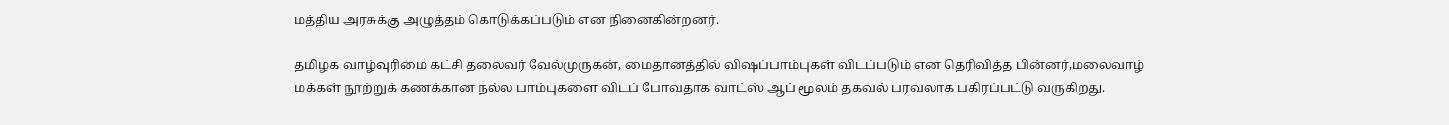மத்திய அரசுக்கு அழுத்தம் கொடுக்கப்படும் என நினைகின்றனர்.

தமிழக வாழ்வுரிமை கட்சி தலைவர் வேல்முருகன், மைதானத்தில் விஷப்பாம்புகள் விடப்படும் என தெரிவித்த பின்னர்,மலைவாழ் மக்கள் நூற்றுக் கணக்கான நல்ல பாம்புகளை விடப் போவதாக வாட்ஸ் ஆப் மூலம் தகவல் பரவலாக பகிரப்பட்டு வருகிறது.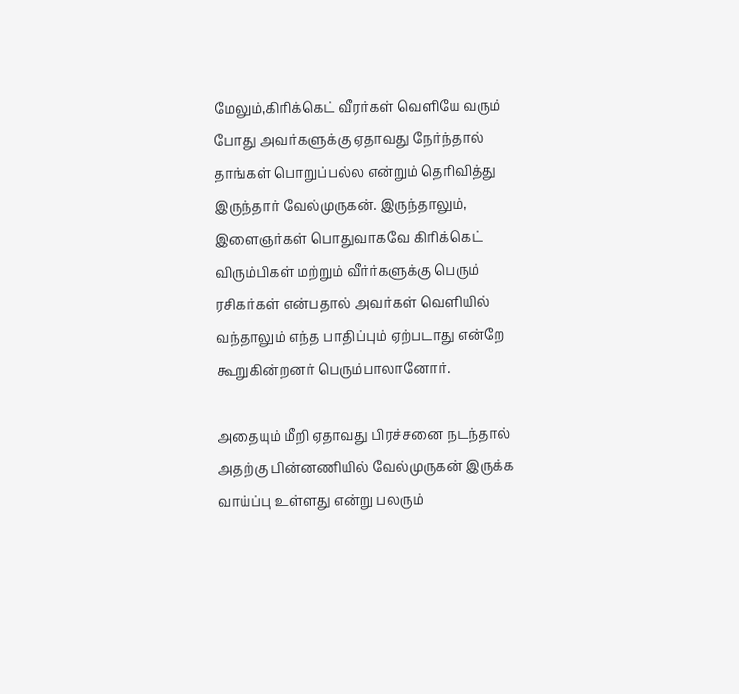மேலும்,கிரிக்கெட் வீரர்கள் வெளியே வரும் போது அவர்களுக்கு ஏதாவது நேர்ந்தால் தாங்கள் பொறுப்பல்ல என்றும் தெரிவித்து இருந்தார் வேல்முருகன். இருந்தாலும், இளைஞர்கள் பொதுவாகவே கிரிக்கெட் விரும்பிகள் மற்றும் வீர்ர்களுக்கு பெரும் ரசிகர்கள் என்பதால் அவர்கள் வெளியில் வந்தாலும் எந்த பாதிப்பும் ஏற்படாது என்றே கூறுகின்றனர் பெரும்பாலானோர்.

அதையும் மீறி ஏதாவது பிரச்சனை நடந்தால் அதற்கு பின்னணியில் வேல்முருகன் இருக்க வாய்ப்பு உள்ளது என்று பலரும்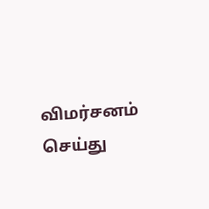விமர்சனம் செய்து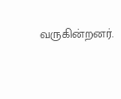வருகின்றனர்.